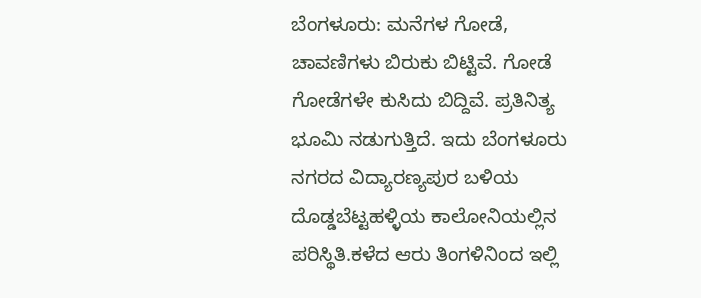ಬೆಂಗಳೂರು: ಮನೆಗಳ ಗೋಡೆ, ಚಾವಣಿಗಳು ಬಿರುಕು ಬಿಟ್ಟಿವೆ. ಗೋಡೆ ಗೋಡೆಗಳೇ ಕುಸಿದು ಬಿದ್ದಿವೆ. ಪ್ರತಿನಿತ್ಯ ಭೂಮಿ ನಡುಗುತ್ತಿದೆ. ಇದು ಬೆಂಗಳೂರು ನಗರದ ವಿದ್ಯಾರಣ್ಯಪುರ ಬಳಿಯ ದೊಡ್ಡಬೆಟ್ಟಹಳ್ಳಿಯ ಕಾಲೋನಿಯಲ್ಲಿನ ಪರಿಸ್ಥಿತಿ.ಕಳೆದ ಆರು ತಿಂಗಳಿನಿಂದ ಇಲ್ಲಿ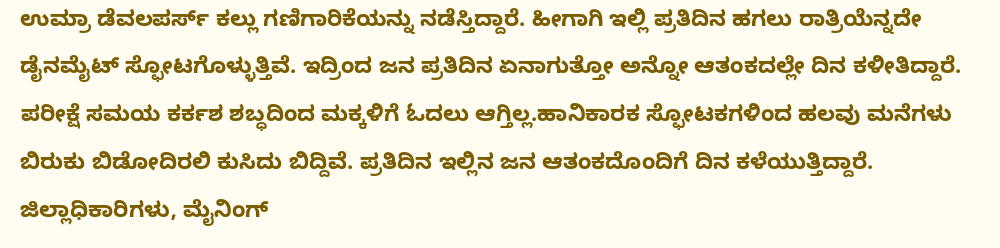ಉಮ್ರಾ ಡೆವಲಪರ್ಸ್ ಕಲ್ಲು ಗಣಿಗಾರಿಕೆಯನ್ನು ನಡೆಸ್ತಿದ್ದಾರೆ. ಹೀಗಾಗಿ ಇಲ್ಲಿ ಪ್ರತಿದಿನ ಹಗಲು ರಾತ್ರಿಯೆನ್ನದೇ ಡೈನಮೈಟ್ ಸ್ಫೋಟಗೊಳ್ಳುತ್ತಿವೆ. ಇದ್ರಿಂದ ಜನ ಪ್ರತಿದಿನ ಏನಾಗುತ್ತೋ ಅನ್ನೋ ಆತಂಕದಲ್ಲೇ ದಿನ ಕಳೀತಿದ್ದಾರೆ. ಪರೀಕ್ಷೆ ಸಮಯ ಕರ್ಕಶ ಶಬ್ಧದಿಂದ ಮಕ್ಕಳಿಗೆ ಓದಲು ಆಗ್ತಿಲ್ಲ.ಹಾನಿಕಾರಕ ಸ್ಫೋಟಕಗಳಿಂದ ಹಲವು ಮನೆಗಳು ಬಿರುಕು ಬಿಡೋದಿರಲಿ ಕುಸಿದು ಬಿದ್ದಿವೆ. ಪ್ರತಿದಿನ ಇಲ್ಲಿನ ಜನ ಆತಂಕದೊಂದಿಗೆ ದಿನ ಕಳೆಯುತ್ತಿದ್ದಾರೆ. ಜಿಲ್ಲಾಧಿಕಾರಿಗಳು, ಮೈನಿಂಗ್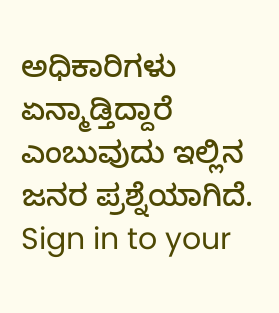ಅಧಿಕಾರಿಗಳು ಏನ್ಮಾಡ್ತಿದ್ದಾರೆ ಎಂಬುವುದು ಇಲ್ಲಿನ ಜನರ ಪ್ರಶ್ನೆಯಾಗಿದೆ. Sign in to your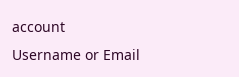account
Username or Email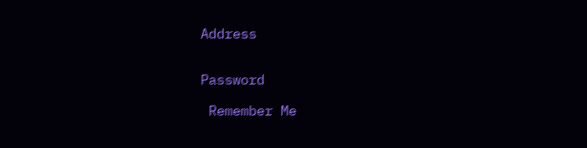Address


Password

 Remember Me